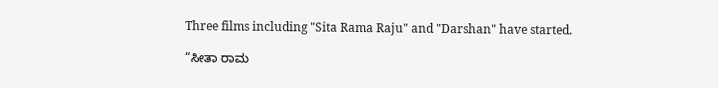Three films including "Sita Rama Raju" and "Darshan" have started.

“ಸೀತಾ ರಾಮ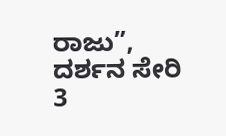ರಾಜು”, ದರ್ಶನ ಸೇರಿ 3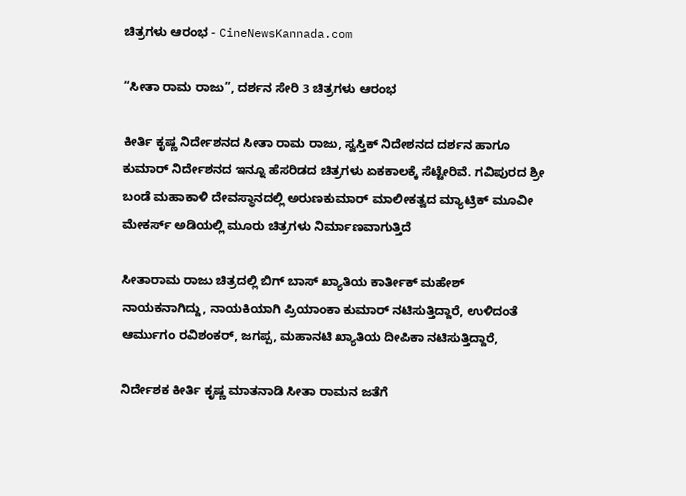ಚಿತ್ರಗಳು ಆರಂಭ - CineNewsKannada.com

“ಸೀತಾ ರಾಮ ರಾಜು”, ದರ್ಶನ ಸೇರಿ 3 ಚಿತ್ರಗಳು ಆರಂಭ

ಕೀರ್ತಿ ಕೃಷ್ಣ ನಿರ್ದೇಶನದ ಸೀತಾ ರಾಮ ರಾಜು, ಸ್ವಸ್ತಿಕ್ ನಿದೇಶನದ ದರ್ಶನ ಹಾಗೂ ಕುಮಾರ್ ನಿರ್ದೇಶನದ ಇನ್ನೂ ಹೆಸರಿಡದ ಚಿತ್ರಗಳು ಏಕಕಾಲಕ್ಕೆ ಸೆಟ್ಟೇರಿವೆ. ಗವಿಪುರದ ಶ್ರೀ ಬಂಡೆ ಮಹಾಕಾಳಿ ದೇವಸ್ಥಾನದಲ್ಲಿ ಅರುಣಕುಮಾರ್ ಮಾಲೀಕತ್ವದ ಮ್ಯಾಟ್ರಿಕ್ ಮೂವೀ ಮೇಕರ್ಸ್ ಅಡಿಯಲ್ಲಿ ಮೂರು ಚಿತ್ರಗಳು ನಿರ್ಮಾಣವಾಗುತ್ತಿದೆ

ಸೀತಾರಾಮ ರಾಜು ಚಿತ್ರದಲ್ಲಿ ಬಿಗ್ ಬಾಸ್ ಖ್ಯಾತಿಯ ಕಾರ್ತೀಕ್ ಮಹೇಶ್ ನಾಯಕನಾಗಿದ್ದು, ನಾಯಕಿಯಾಗಿ ಪ್ರಿಯಾಂಕಾ ಕುಮಾರ್ ನಟಿಸುತ್ತಿದ್ದಾರೆ, ಉಳಿದಂತೆ ಆರ್ಮುಗಂ ರವಿಶಂಕರ್, ಜಗಪ್ಪ, ಮಹಾನಟಿ ಖ್ಯಾತಿಯ ದೀಪಿಕಾ ನಟಿಸುತ್ತಿದ್ದಾರೆ,

ನಿರ್ದೇಶಕ ಕೀರ್ತಿ ಕೃಷ್ಣ ಮಾತನಾಡಿ ಸೀತಾ ರಾಮನ ಜತೆಗೆ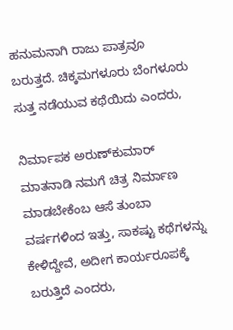ಹನುಮನಾಗಿ ರಾಜು ಪಾತ್ರವೂ ಬರುತ್ತದೆ. ಚಿಕ್ಕಮಗಳೂರು ಬೆಂಗಳೂರು ಸುತ್ತ ನಡೆಯುವ ಕಥೆಯಿದು ಎಂದರು,

ನಿರ್ಮಾಪಕ ಅರುಣ್‍ಕುಮಾರ್ ಮಾತನಾಡಿ ನಮಗೆ ಚಿತ್ರ ನಿರ್ಮಾಣ ಮಾಡಬೇಕೆಂಬ ಆಸೆ ತುಂಬಾ ವರ್ಷಗಳಿಂದ ಇತ್ತು, ಸಾಕಷ್ಟು ಕಥೆಗಳನ್ನು ಕೇಳಿದ್ದೇವೆ, ಅದೀಗ ಕಾರ್ಯರೂಪಕ್ಕೆ ಬರುತ್ತಿದೆ ಎಂದರು,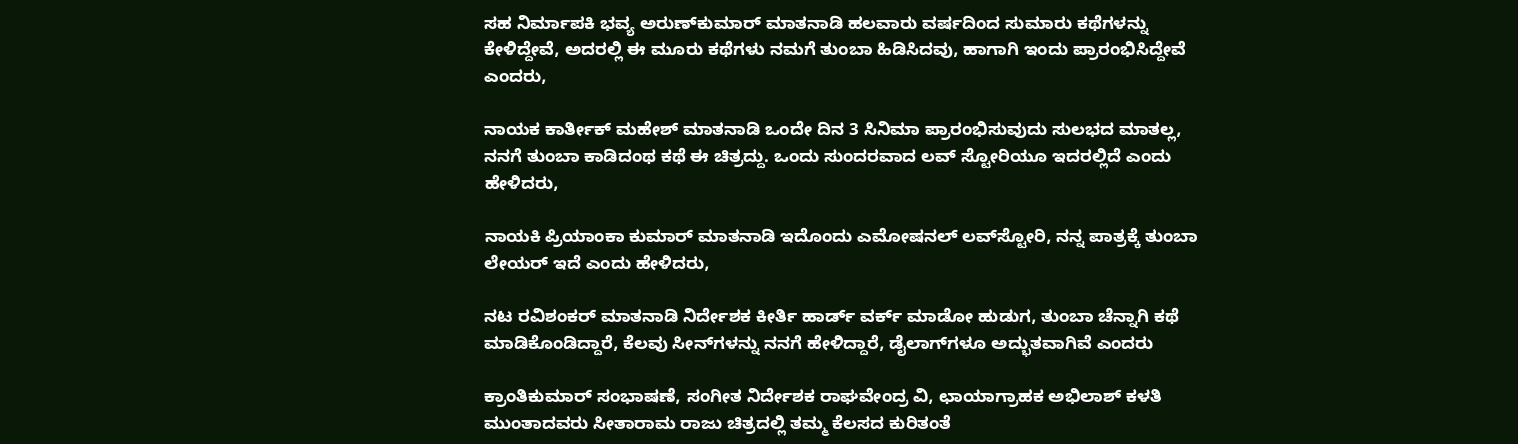ಸಹ ನಿರ್ಮಾಪಕಿ ಭವ್ಯ ಅರುಣ್‍ಕುಮಾರ್ ಮಾತನಾಡಿ ಹಲವಾರು ವರ್ಷದಿಂದ ಸುಮಾರು ಕಥೆಗಳನ್ನು ಕೇಳಿದ್ದೇವೆ, ಅದರಲ್ಲಿ ಈ ಮೂರು ಕಥೆಗಳು ನಮಗೆ ತುಂಬಾ ಹಿಡಿಸಿದವು, ಹಾಗಾಗಿ ಇಂದು ಪ್ರಾರಂಭಿಸಿದ್ದೇವೆ ಎಂದರು,

ನಾಯಕ ಕಾರ್ತೀಕ್ ಮಹೇಶ್ ಮಾತನಾಡಿ ಒಂದೇ ದಿನ 3 ಸಿನಿಮಾ ಪ್ರಾರಂಭಿಸುವುದು ಸುಲಭದ ಮಾತಲ್ಲ, ನನಗೆ ತುಂಬಾ ಕಾಡಿದಂಥ ಕಥೆ ಈ ಚಿತ್ರದ್ದು. ಒಂದು ಸುಂದರವಾದ ಲವ್ ಸ್ಟೋರಿಯೂ ಇದರಲ್ಲಿದೆ ಎಂದು ಹೇಳಿದರು,

ನಾಯಕಿ ಪ್ರಿಯಾಂಕಾ ಕುಮಾರ್ ಮಾತನಾಡಿ ಇದೊಂದು ಎಮೋಷನಲ್ ಲವ್‍ಸ್ಟೋರಿ, ನನ್ನ ಪಾತ್ರಕ್ಕೆ ತುಂಬಾ ಲೇಯರ್ ಇದೆ ಎಂದು ಹೇಳಿದರು,

ನಟ ರವಿಶಂಕರ್ ಮಾತನಾಡಿ ನಿರ್ದೇಶಕ ಕೀರ್ತಿ ಹಾರ್ಡ್ ವರ್ಕ್ ಮಾಡೋ ಹುಡುಗ, ತುಂಬಾ ಚೆನ್ನಾಗಿ ಕಥೆ ಮಾಡಿಕೊಂಡಿದ್ದಾರೆ, ಕೆಲವು ಸೀನ್‍ಗಳನ್ನು ನನಗೆ ಹೇಳಿದ್ದಾರೆ, ಡೈಲಾಗ್‍ಗಳೂ ಅದ್ಭುತವಾಗಿವೆ ಎಂದರು

ಕ್ರಾಂತಿಕುಮಾರ್ ಸಂಭಾಷಣೆ, ಸಂಗೀತ ನಿರ್ದೇಶಕ ರಾಘವೇಂದ್ರ ವಿ, ಛಾಯಾಗ್ರಾಹಕ ಅಭಿಲಾಶ್ ಕಳತಿ ಮುಂತಾದವರು ಸೀತಾರಾಮ ರಾಜು ಚಿತ್ರದಲ್ಲಿ ತಮ್ಮ ಕೆಲಸದ ಕುರಿತಂತೆ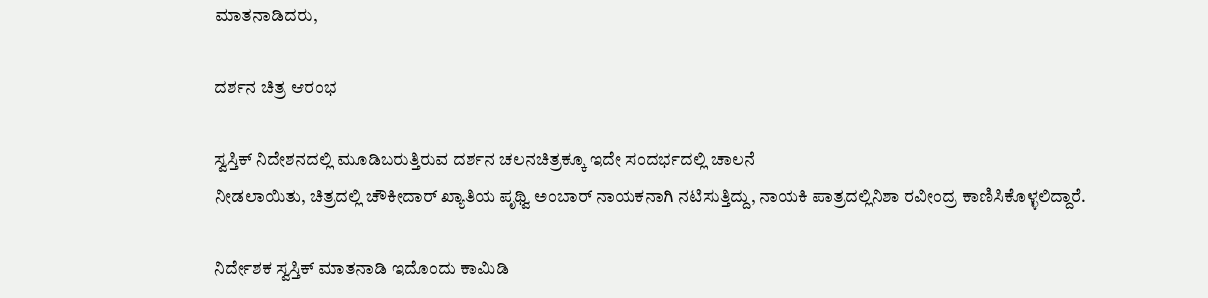ಮಾತನಾಡಿದರು,

ದರ್ಶನ ಚಿತ್ರ ಆರಂಭ

ಸ್ವಸ್ತಿಕ್ ನಿದೇಶನದಲ್ಲಿ ಮೂಡಿಬರುತ್ತಿರುವ ದರ್ಶನ ಚಲನಚಿತ್ರಕ್ಕೂ ಇದೇ ಸಂದರ್ಭದಲ್ಲಿ ಚಾಲನೆ
ನೀಡಲಾಯಿತು, ಚಿತ್ರದಲ್ಲಿ ಚೌಕೀದಾರ್ ಖ್ಯಾತಿಯ ಪೃಥ್ವಿ ಅಂಬಾರ್ ನಾಯಕನಾಗಿ ನಟಿಸುತ್ತಿದ್ದು, ನಾಯಕಿ ಪಾತ್ರದಲ್ಲಿನಿಶಾ ರವೀಂದ್ರ ಕಾಣಿಸಿಕೊಳ್ಳಲಿದ್ದಾರೆ.

ನಿರ್ದೇಶಕ ಸ್ವಸ್ತಿಕ್ ಮಾತನಾಡಿ ಇದೊಂದು ಕಾಮಿಡಿ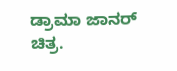ಡ್ರಾಮಾ ಜಾನರ್ ಚಿತ್ರ.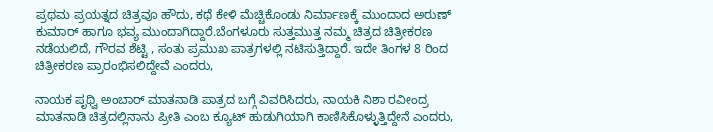ಪ್ರಥಮ ಪ್ರಯತ್ನದ ಚಿತ್ರವೂ ಹೌದು, ಕಥೆ ಕೇಳಿ ಮೆಚ್ಚಿಕೊಂಡು ನಿರ್ಮಾಣಕ್ಕೆ ಮುಂದಾದ ಅರುಣ್ ಕುಮಾರ್ ಹಾಗೂ ಭವ್ಯ ಮುಂದಾಗಿದ್ದಾರೆ.ಬೆಂಗಳೂರು ಸುತ್ತಮುತ್ತ ನಮ್ಮ ಚಿತ್ರದ ಚಿತ್ರೀಕರಣ ನಡೆಯಲಿದೆ, ಗೌರವ ಶೆಟ್ಟಿ , ಸಂತು ಪ್ರಮುಖ ಪಾತ್ರಗಳಲ್ಲಿ ನಟಿಸುತ್ತಿದ್ದಾರೆ. ಇದೇ ತಿಂಗಳ 8 ರಿಂದ ಚಿತ್ರೀಕರಣ ಪ್ರಾರಂಭಿಸಲಿದ್ದೇವೆ ಎಂದರು,

ನಾಯಕ ಪೃಥ್ವಿ ಅಂಬಾರ್ ಮಾತನಾಡಿ ಪಾತ್ರದ ಬಗ್ಗೆ ವಿವರಿಸಿದರು, ನಾಯಕಿ ನಿಶಾ ರವೀಂದ್ರ ಮಾತನಾಡಿ ಚಿತ್ರದಲ್ಲಿನಾನು ಪ್ರೀತಿ ಎಂಬ ಕ್ಯೂಟ್ ಹುಡುಗಿಯಾಗಿ ಕಾಣಿಸಿಕೊಳ್ಳುತ್ತಿದ್ದೇನೆ ಎಂದರು,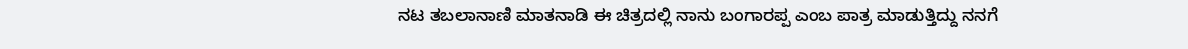ನಟ ತಬಲಾನಾಣಿ ಮಾತನಾಡಿ ಈ ಚಿತ್ರದಲ್ಲಿ ನಾನು ಬಂಗಾರಪ್ಪ ಎಂಬ ಪಾತ್ರ ಮಾಡುತ್ತಿದ್ದು ನನಗೆ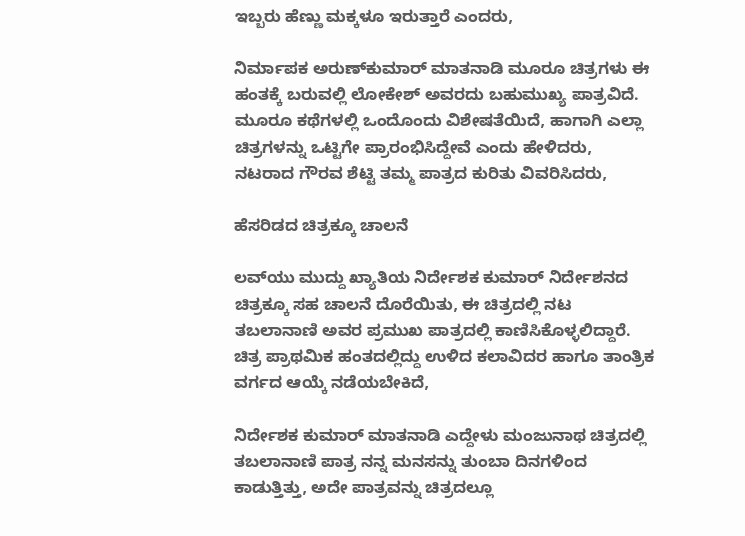ಇಬ್ಬರು ಹೆಣ್ಣು ಮಕ್ಕಳೂ ಇರುತ್ತಾರೆ ಎಂದರು,

ನಿರ್ಮಾಪಕ ಅರುಣ್‍ಕುಮಾರ್ ಮಾತನಾಡಿ ಮೂರೂ ಚಿತ್ರಗಳು ಈ ಹಂತಕ್ಕೆ ಬರುವಲ್ಲಿ ಲೋಕೇಶ್ ಅವರದು ಬಹುಮುಖ್ಯ ಪಾತ್ರವಿದೆ. ಮೂರೂ ಕಥೆಗಳಲ್ಲಿ ಒಂದೊಂದು ವಿಶೇಷತೆಯಿದೆ, ಹಾಗಾಗಿ ಎಲ್ಲಾ ಚಿತ್ರಗಳನ್ನು ಒಟ್ಟಿಗೇ ಪ್ರಾರಂಭಿಸಿದ್ದೇವೆ ಎಂದು ಹೇಳಿದರು, ನಟರಾದ ಗೌರವ ಶೆಟ್ಟಿ ತಮ್ಮ ಪಾತ್ರದ ಕುರಿತು ವಿವರಿಸಿದರು,

ಹೆಸರಿಡದ ಚಿತ್ರಕ್ಕೂ ಚಾಲನೆ

ಲವ್‍ಯು ಮುದ್ದು ಖ್ಯಾತಿಯ ನಿರ್ದೇಶಕ ಕುಮಾರ್ ನಿರ್ದೇಶನದ ಚಿತ್ರಕ್ಕೂ ಸಹ ಚಾಲನೆ ದೊರೆಯಿತು, ಈ ಚಿತ್ರದಲ್ಲಿ ನಟ ತಬಲಾನಾಣಿ ಅವರ ಪ್ರಮುಖ ಪಾತ್ರದಲ್ಲಿ ಕಾಣಿಸಿಕೊಳ್ಳಲಿದ್ದಾರೆ. ಚಿತ್ರ ಪ್ರಾಥಮಿಕ ಹಂತದಲ್ಲಿದ್ದು ಉಳಿದ ಕಲಾವಿದರ ಹಾಗೂ ತಾಂತ್ರಿಕ ವರ್ಗದ ಆಯ್ಕೆ ನಡೆಯಬೇಕಿದೆ,

ನಿರ್ದೇಶಕ ಕುಮಾರ್ ಮಾತನಾಡಿ ಎದ್ದೇಳು ಮಂಜುನಾಥ ಚಿತ್ರದಲ್ಲಿ ತಬಲಾನಾಣಿ ಪಾತ್ರ ನನ್ನ ಮನಸನ್ನು ತುಂಬಾ ದಿನಗಳಿಂದ ಕಾಡುತ್ತಿತ್ತು, ಅದೇ ಪಾತ್ರವನ್ನು ಚಿತ್ರದಲ್ಲೂ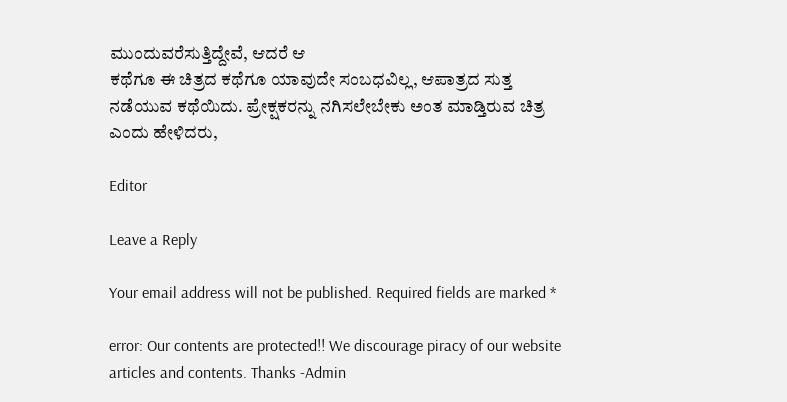ಮುಂದುವರೆಸುತ್ತಿದ್ದೇವೆ, ಆದರೆ ಆ
ಕಥೆಗೂ ಈ ಚಿತ್ರದ ಕಥೆಗೂ ಯಾವುದೇ ಸಂಬಧವಿಲ್ಲ, ಆಪಾತ್ರದ ಸುತ್ತ ನಡೆಯುವ ಕಥೆಯಿದು. ಪ್ರೇಕ್ಷಕರನ್ನು ನಗಿಸಲೇಬೇಕು ಅಂತ ಮಾಡ್ತಿರುವ ಚಿತ್ರ ಎಂದು ಹೇಳಿದರು,

Editor

Leave a Reply

Your email address will not be published. Required fields are marked *

error: Our contents are protected!! We discourage piracy of our website articles and contents. Thanks -Admin